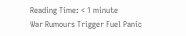Reading Time: < 1 minute
War Rumours Trigger Fuel Panic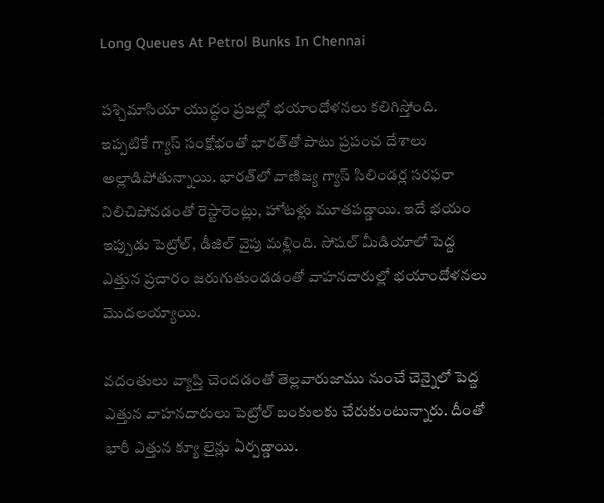Long Queues At Petrol Bunks In Chennai

పశ్చిమాసియా యుద్ధం ప్రజల్లో భయాందోళనలు కలిగిస్తోంది. ఇప్పటికే గ్యాస్ సంక్షోభంతో భారత్‌తో పాటు ప్రపంచ దేశాలు అల్లాడిపోతున్నాయి. భారత్‌లో వాణిజ్య గ్యాస్ సిలిండర్ల సరఫరా నిలిచిపోవడంతో రెస్టారెంట్లు, హోటళ్లు మూతపడ్డాయి. ఇదే భయం ఇప్పుడు పెట్రోల్, డీజిల్ వైపు మళ్లింది. సోషల్ మీడియాలో పెద్ద ఎత్తున ప్రచారం జరుగుతుండడంతో వాహనదారుల్లో భయాందోళనలు మొదలయ్యాయి.

వదంతులు వ్యాప్తి చెందడంతో తెల్లవారుజాము నుంచే చెన్నైలో పెద్ద ఎత్తున వాహనదారులు పెట్రోల్ బంకులకు చేరుకుంటున్నారు. దీంతో భారీ ఎత్తున క్యూ లైన్లు ఏర్పడ్డాయి.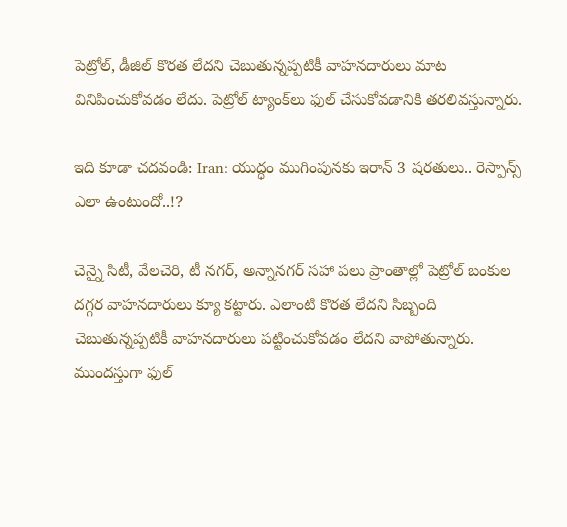పెట్రోల్, డీజిల్ కొరత లేదని చెబుతున్నప్పటికీ వాహనదారులు మాట వినిపించుకోవడం లేదు. పెట్రోల్ ట్యాంక్‌లు ఫుల్ చేసుకోవడానికి తరలివస్తున్నారు.

ఇది కూడా చదవండి: Iran: యుద్ధం ముగింపునకు ఇరాన్ 3 షరతులు.. రెస్పాన్స్ ఎలా ఉంటుందో..!?

చెన్నై సిటీ, వేలచెరి, టీ నగర్, అన్నానగర్‌ సహా పలు ప్రాంతాల్లో పెట్రోల్ బంకుల దగ్గర వాహనదారులు క్యూ కట్టారు. ఎలాంటి కొరత లేదని సిబ్బంది చెబుతున్నప్పటికీ వాహనదారులు పట్టించుకోవడం లేదని వాపోతున్నారు. ముందస్తుగా ఫుల్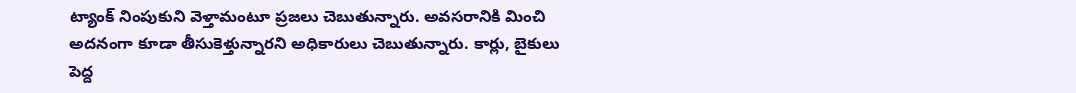ట్యాంక్ నింపుకుని వెళ్తామంటూ ప్రజలు చెబుతున్నారు. అవసరానికి మించి అదనంగా కూడా తీసుకెళ్తున్నారని అధికారులు చెబుతున్నారు. కార్లు, బైకులు పెద్ద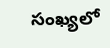సంఖ్యలో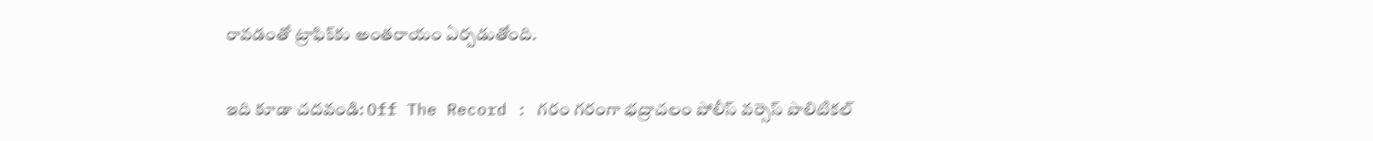రావడంతో ట్రాఫిక్‌కు అంతరాయం ఏర్పడుతోంది.

ఇది కూడా చదవండి: Off The Record : గరం గరంగా భద్రాచలం పోలీస్ వర్సెస్ పొలిటికల్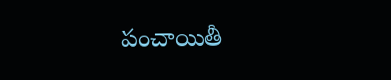పంచాయితీ